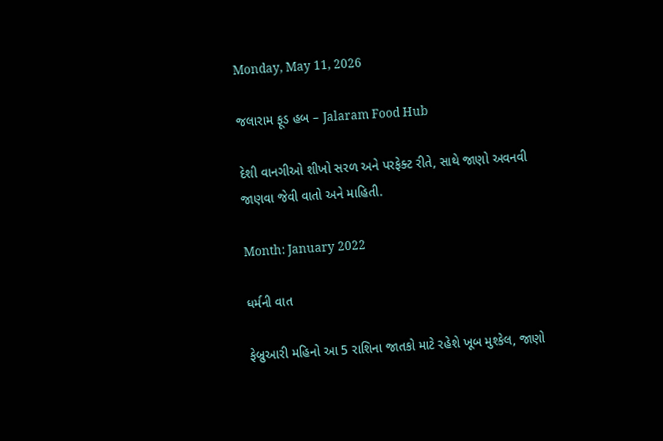Monday, May 11, 2026

જલારામ ફૂડ હબ – Jalaram Food Hub

દેશી વાનગીઓ શીખો સરળ અને પરફેક્ટ રીતે, સાથે જાણો અવનવી જાણવા જેવી વાતો અને માહિતી.

Month: January 2022

ધર્મની વાત

ફેબ્રુઆરી મહિનો આ 5 રાશિના જાતકો માટે રહેશે ખૂબ મુશ્કેલ, જાણો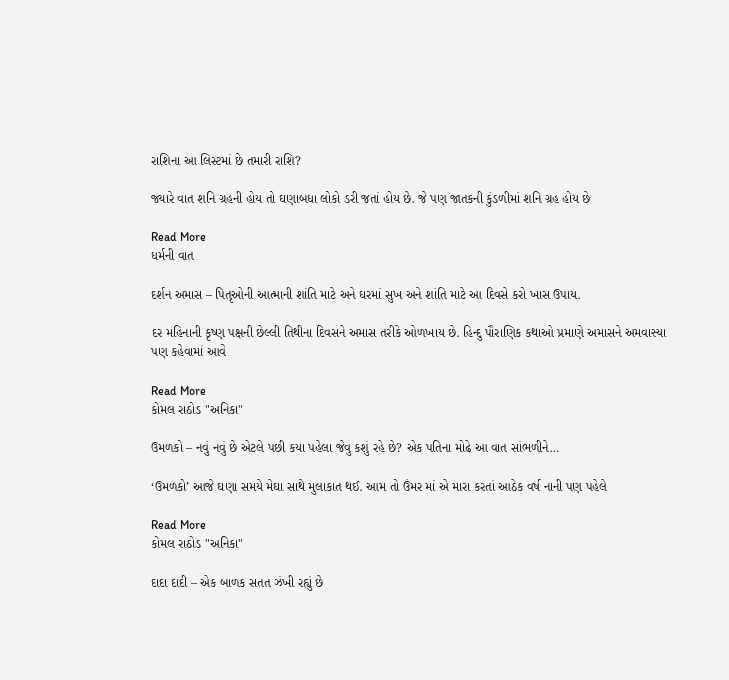રાશિના આ લિસ્ટમાં છે તમારી રાશિ?

જ્યારે વાત શનિ ગ્રહની હોય તો ઘણાબધા લોકો ડરી જતાં હોય છે. જે પણ જાતકની કુંડળીમાં શનિ ગ્રહ હોય છે

Read More
ધર્મની વાત

દર્શન અમાસ – પિતૃઓની આત્માની શાંતિ માટે અને ઘરમાં સુખ અને શાંતિ માટે આ દિવસે કરો ખાસ ઉપાય.

દર મહિનાની કૃષ્ણ પક્ષની છેલ્લી તિથીના દિવસને અમાસ તરીકે ઓળખાય છે. હિન્દુ પૌરાણિક કથાઓ પ્રમાણે અમાસને અમવાસ્યા પણ કહેવામાં આવે

Read More
કોમલ રાઠોડ "અનિકા"

ઉમળકો – નવું નવું છે એટલે પછી કયા પહેલા જેવુ કશું રહે છે? એક પતિના મોઢે આ વાત સાંભળીને…

‘ઉમળકો’ આજે ઘણા સમયે મેઘા સાથે મુલાકાત થઈ. આમ તો ઉંમર માં એ મારા કરતાં આઠેક વર્ષ નાની પણ પહેલે

Read More
કોમલ રાઠોડ "અનિકા"

દાદા દાદી – એક બાળક સતત ઝંખી રહ્યું છે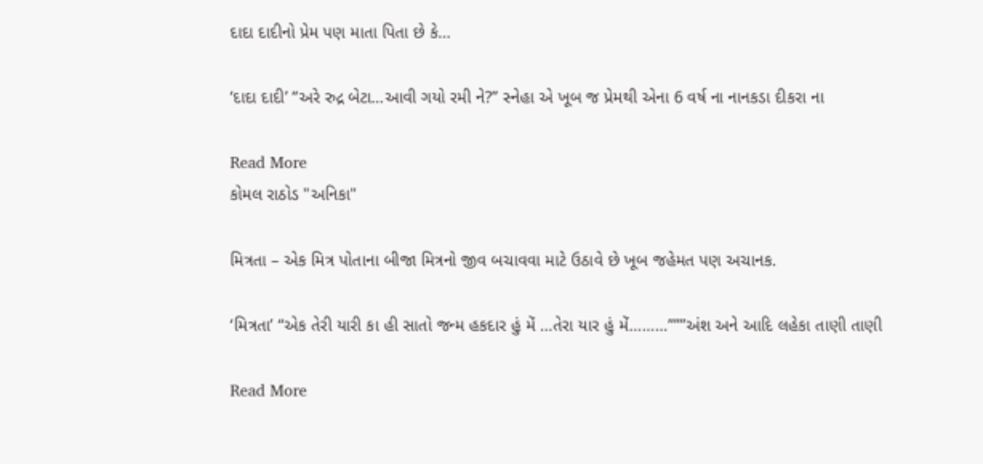દાદા દાદીનો પ્રેમ પણ માતા પિતા છે કે…

‘દાદા દાદી’ “અરે રુદ્ર બેટા…આવી ગયો રમી ને?” સ્નેહા એ ખૂબ જ પ્રેમથી એના 6 વર્ષ ના નાનકડા દીકરા ના

Read More
કોમલ રાઠોડ "અનિકા"

મિત્રતા – એક મિત્ર પોતાના બીજા મિત્રનો જીવ બચાવવા માટે ઉઠાવે છે ખૂબ જહેમત પણ અચાનક.

‘મિત્રતા’ “એક તેરી યારી કા હી સાતો જન્મ હકદાર હું મેં …તેરા યાર હું મેં………”””અંશ અને આદિ લહેકા તાણી તાણી

Read More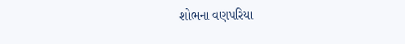શોભના વણપરિયા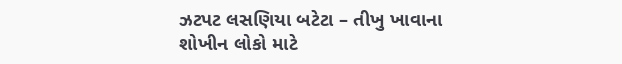ઝટપટ લસણિયા બટેટા – તીખુ ખાવાના શોખીન લોકો માટે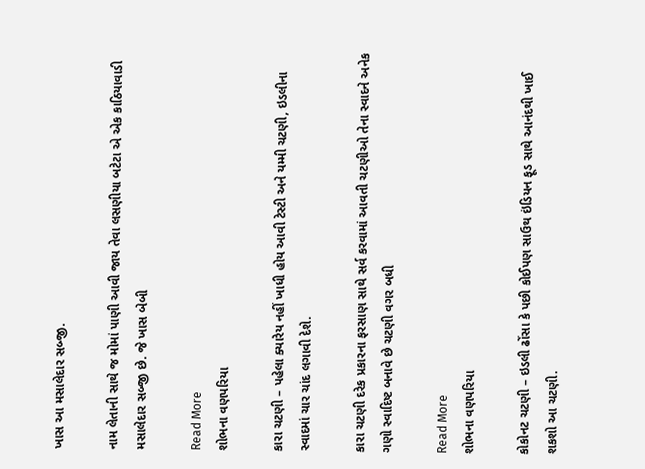ખાસ આ મસાલેદાર સબ્જી.

નામ લેતાની સાથે જ મોમાં પાણી આવી જાય તેવા લસણીયા બટેટા એ એક કાઠિયાવાડી મસાલેદાર સબ્જી છે. જે ખાસ બેબી

Read More
શોભના વણપરિયા

કારા ચટણી – પહેલા ક્યારેય નહીં ખાધી હોય આવી ટેસ્ટી અને યમ્મી ચટણી, ઇડલીના સ્વાદમાં ચાર ચાંદ લગાવી દેશે.

કારા ચટણી દરેક પ્રકારના ફરસાણ સાથે સર્વ કરવામાં આવતી ચટણીઓ તેના સ્વાદને અનેક ગણો સ્વાદિષ્ટ બનાવે છે ચટણી વગર બધી

Read More
શોભના વણપરિયા

કોકોનટ ચટણી – ઇડલી ઢોંસા કે પછી કોઈપણ સાઉથ ઇંડિયન ફૂડ સાથે આનંદથી ખાઈ શકશો આ ચટણી.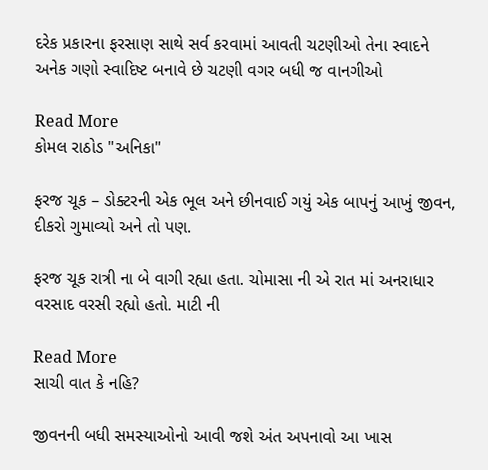દરેક પ્રકારના ફરસાણ સાથે સર્વ કરવામાં આવતી ચટણીઓ તેના સ્વાદને અનેક ગણો સ્વાદિષ્ટ બનાવે છે ચટણી વગર બધી જ વાનગીઓ

Read More
કોમલ રાઠોડ "અનિકા"

ફરજ ચૂક – ડોક્ટરની એક ભૂલ અને છીનવાઈ ગયું એક બાપનું આખું જીવન, દીકરો ગુમાવ્યો અને તો પણ.

ફરજ ચૂક રાત્રી ના બે વાગી રહ્યા હતા. ચોમાસા ની એ રાત માં અનરાધાર વરસાદ વરસી રહ્યો હતો. માટી ની

Read More
સાચી વાત કે નહિ?

જીવનની બધી સમસ્યાઓનો આવી જશે અંત અપનાવો આ ખાસ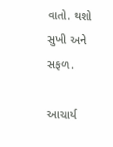વાતો. થશો સુખી અને સફળ.

આચાર્ય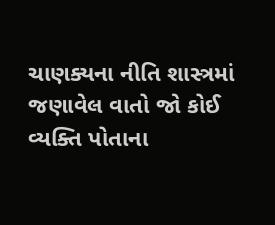ચાણક્યના નીતિ શાસ્ત્રમાં જણાવેલ વાતો જો કોઈ વ્યક્તિ પોતાના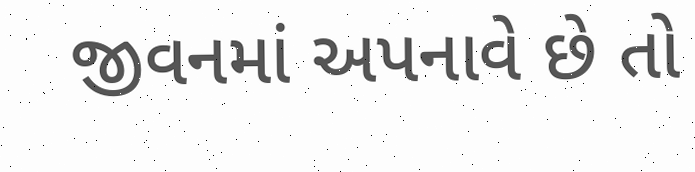જીવનમાં અપનાવે છે તો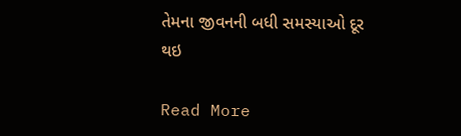તેમના જીવનની બધી સમસ્યાઓ દૂર થઇ

Read More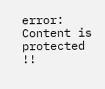error: Content is protected !!